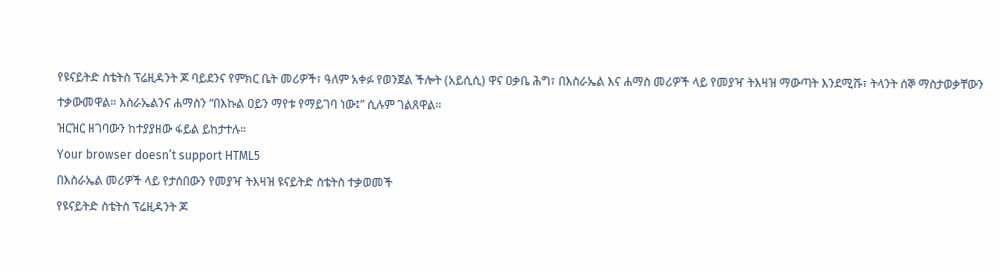የዩናይትድ ስቴትስ ፕሬዚዳንት ጆ ባይደንና የምክር ቤት መሪዎች፣ ዓለም አቀፉ የወንጀል ችሎት (አይሲሲ) ዋና ዐቃቤ ሕግ፣ በእስራኤል እና ሐማስ መሪዎች ላይ የመያዣ ትእዛዝ ማውጣት እንደሚሹ፣ ትላንት ሰኞ ማስታወቃቸውን ተቃውመዋል። እስራኤልንና ሐማስን “በእኩል ዐይን ማየቱ የማይገባ ነው፤” ሲሉም ገልጸዋል፡፡
ዝርዝር ዘገባውን ከተያያዘው ፋይል ይከታተሉ።
Your browser doesn’t support HTML5
በእስራኤል መሪዎች ላይ የታሰበውን የመያዣ ትእዛዝ ዩናይትድ ስቴትስ ተቃወመች
የዩናይትድ ስቴትስ ፕሬዚዳንት ጆ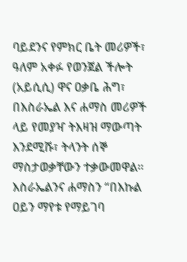ባይደንና የምክር ቤት መሪዎች፣ ዓለም አቀፉ የወንጀል ችሎት (አይሲሲ) ዋና ዐቃቤ ሕግ፣ በእስራኤል እና ሐማስ መሪዎች ላይ የመያዣ ትእዛዝ ማውጣት እንደሚሹ፣ ትላንት ሰኞ ማስታወቃቸውን ተቃውመዋል። እስራኤልንና ሐማስን “በእኩል ዐይን ማየቱ የማይገባ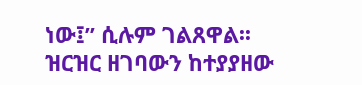ነው፤” ሲሉም ገልጸዋል፡፡
ዝርዝር ዘገባውን ከተያያዘው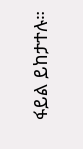ፋይል ይከታተሉ።